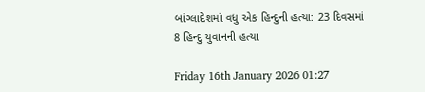બાંગ્લાદેશમાં વધુ એક હિન્દુની હત્યા: 23 દિવસમાં 8 હિન્દુ યુવાનની હત્યા

Friday 16th January 2026 01:27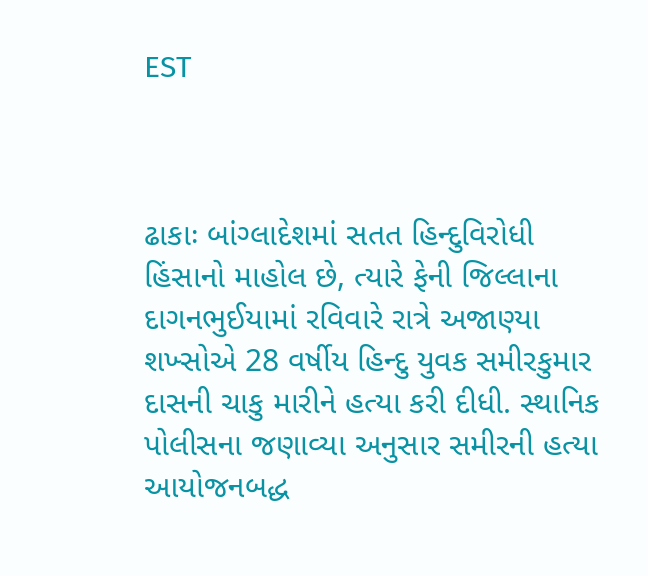EST



ઢાકાઃ બાંગ્લાદેશમાં સતત હિન્દુવિરોધી હિંસાનો માહોલ છે, ત્યારે ફેની જિલ્લાના દાગનભુઈયામાં રવિવારે રાત્રે અજાણ્યા શખ્સોએ 28 વર્ષીય હિન્દુ યુવક સમીરકુમાર દાસની ચાકુ મારીને હત્યા કરી દીધી. સ્થાનિક પોલીસના જણાવ્યા અનુસાર સમીરની હત્યા આયોજનબદ્ધ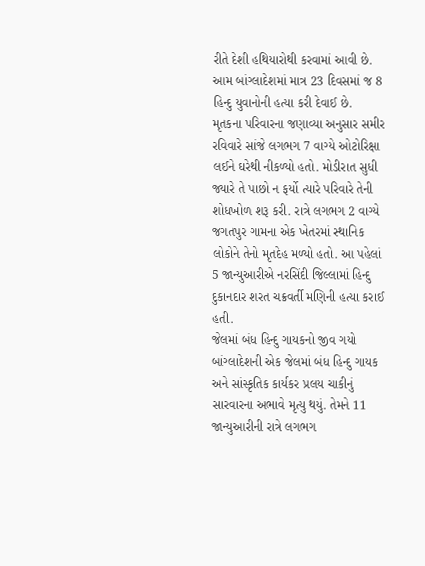રીતે દેશી હથિયારોથી કરવામાં આવી છે. આમ બાંગ્લાદેશમાં માત્ર 23 દિવસમાં જ 8 હિન્દુ યુવાનોની હત્યા કરી દેવાઈ છે.
મૃતકના પરિવારના જણાવ્યા અનુસાર સમીર રવિવારે સાંજે લગભગ 7 વાગ્યે ઓટોરિક્ષા લઈને ઘરેથી નીકળ્યો હતો. મોડીરાત સુધી જ્યારે તે પાછો ન ફર્યો ત્યારે પરિવારે તેની શોધખોળ શરૂ કરી. રાત્રે લગભગ 2 વાગ્યે જગતપુર ગામના એક ખેતરમાં સ્થાનિક લોકોને તેનો મૃતદેહ મળ્યો હતો. આ પહેલાં 5 જાન્યુઆરીએ નરસિંદી જિલ્લામાં હિન્દુ દુકાનદાર શરત ચક્રવર્તી મણિની હત્યા કરાઈ હતી.
જેલમાં બંધ હિન્દુ ગાયકનો જીવ ગયો
બાંગ્લાદેશની એક જેલમાં બંધ હિન્દુ ગાયક અને સાંસ્કૃતિક કાર્યકર પ્રલય ચાકીનું સારવારના અભાવે મૃત્યુ થયું. તેમને 11 જાન્યુઆરીની રાત્રે લગભગ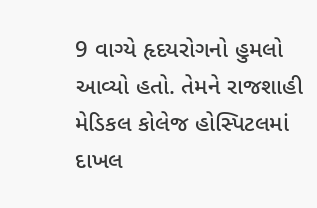9 વાગ્યે હૃદયરોગનો હુમલો આવ્યો હતો. તેમને રાજશાહી મેડિકલ કોલેજ હોસ્પિટલમાં દાખલ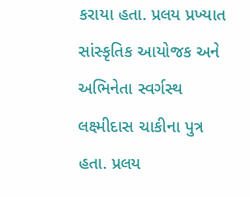કરાયા હતા. પ્રલય પ્રખ્યાત સાંસ્કૃતિક આયોજક અને અભિનેતા સ્વર્ગસ્થ લક્ષ્મીદાસ ચાકીના પુત્ર હતા. પ્રલય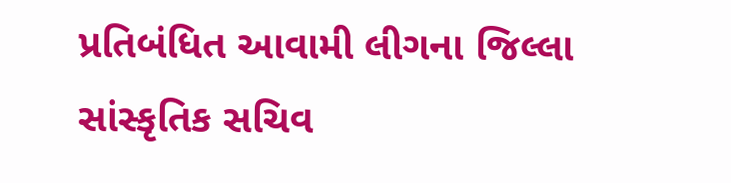પ્રતિબંધિત આવામી લીગના જિલ્લા સાંસ્કૃતિક સચિવ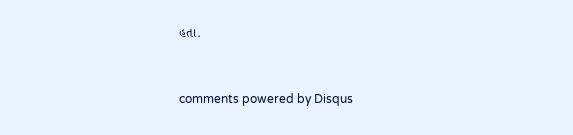હતા.


comments powered by Disqus